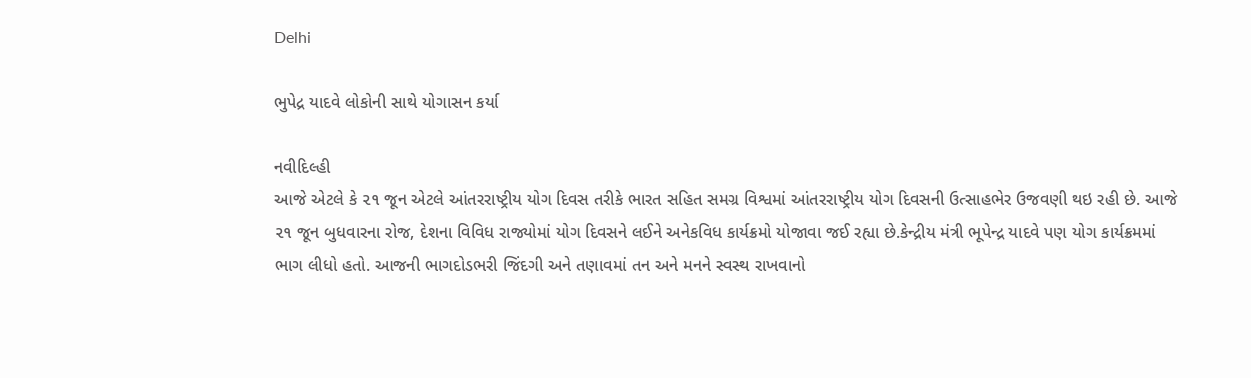Delhi

ભુપેદ્ર યાદવે લોકોની સાથે યોગાસન કર્યા

નવીદિલ્હી
આજે એટલે કે ૨૧ જૂન એટલે આંતરરાષ્ટ્રીય યોગ દિવસ તરીકે ભારત સહિત સમગ્ર વિશ્વમાં આંતરરાષ્ટ્રીય યોગ દિવસની ઉત્સાહભેર ઉજવણી થઇ રહી છે. આજે ૨૧ જૂન બુધવારના રોજ, દેશના વિવિધ રાજ્યોમાં યોગ દિવસને લઈને અનેકવિધ કાર્યક્રમો યોજાવા જઈ રહ્યા છે.કેન્દ્રીય મંત્રી ભૂપેન્દ્ર યાદવે પણ યોગ કાર્યક્રમમાં ભાગ લીધો હતો. આજની ભાગદોડભરી જિંદગી અને તણાવમાં તન અને મનને સ્વસ્થ રાખવાનો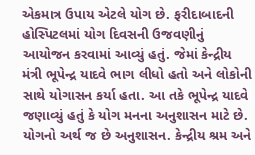એકમાત્ર ઉપાય એટલે યોગ છે. ફરીદાબાદની હોસ્પિટલમાં યોગ દિવસની ઉજવણીનું આયોજન કરવામાં આવ્યું હતું. જેમાં કેન્દ્રીય મંત્રી ભૂપેન્દ્ર યાદવે ભાગ લીધો હતો અને લોકોની સાથે યોગાસન કર્યા હતા. આ તકે ભૂપેન્દ્ર યાદવે જણાવ્યું હતું કે યોગ મનના અનુશાસન માટે છે. યોગનો અર્થ જ છે અનુશાસન. કેન્દ્રીય શ્રમ અને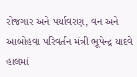રોજગાર અને પર્યાવરણ, વન અને આબોહવા પરિવર્તન મંત્રી ભૂપેન્દ્ર યાદવે હાલમાં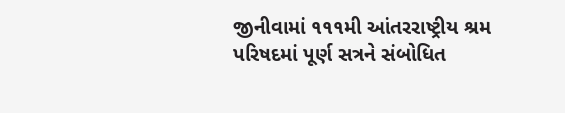જીનીવામાં ૧૧૧મી આંતરરાષ્ટ્રીય શ્રમ પરિષદમાં પૂર્ણ સત્રને સંબોધિત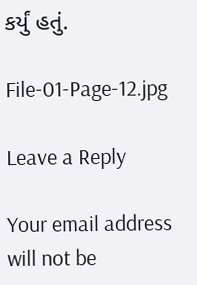કર્યું હતું.

File-01-Page-12.jpg

Leave a Reply

Your email address will not be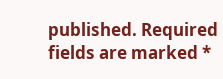published. Required fields are marked *